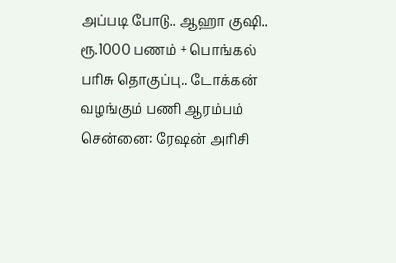அப்படி போடு.. ஆஹா குஷி.. ரூ.1000 பணம் + பொங்கல் பரிசு தொகுப்பு.. டோக்கன் வழங்கும் பணி ஆரம்பம்
சென்னை: ரேஷன் அரிசி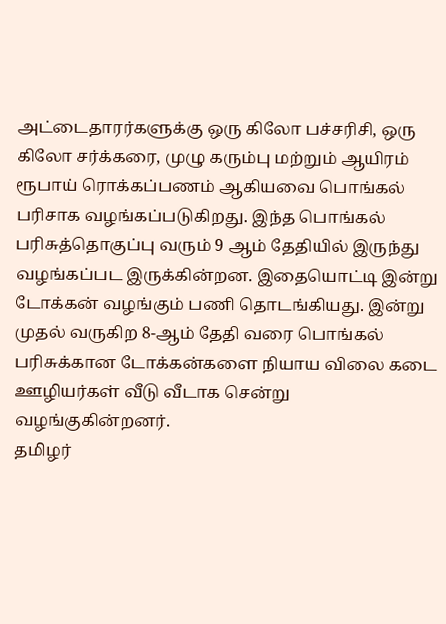அட்டைதாரர்களுக்கு ஒரு கிலோ பச்சரிசி, ஒரு கிலோ சர்க்கரை, முழு கரும்பு மற்றும் ஆயிரம் ரூபாய் ரொக்கப்பணம் ஆகியவை பொங்கல் பரிசாக வழங்கப்படுகிறது. இந்த பொங்கல் பரிசுத்தொகுப்பு வரும் 9 ஆம் தேதியில் இருந்து வழங்கப்பட இருக்கின்றன. இதையொட்டி இன்று டோக்கன் வழங்கும் பணி தொடங்கியது. இன்று முதல் வருகிற 8-ஆம் தேதி வரை பொங்கல் பரிசுக்கான டோக்கன்களை நியாய விலை கடை ஊழியர்கள் வீடு வீடாக சென்று வழங்குகின்றனர்.
தமிழர்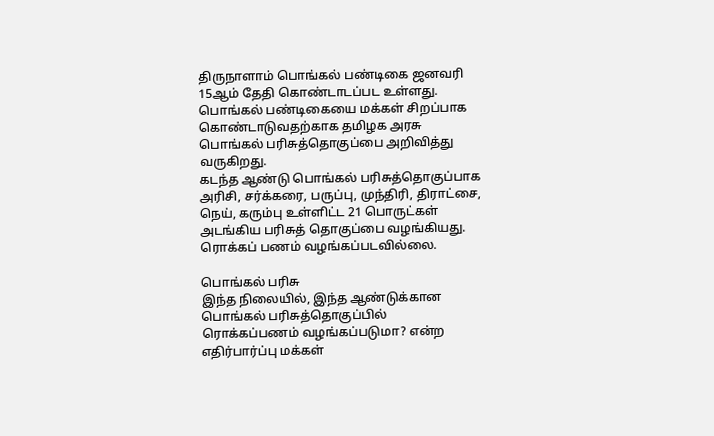திருநாளாம் பொங்கல் பண்டிகை ஜனவரி 15ஆம் தேதி கொண்டாடப்பட உள்ளது. பொங்கல் பண்டிகையை மக்கள் சிறப்பாக கொண்டாடுவதற்காக தமிழக அரசு பொங்கல் பரிசுத்தொகுப்பை அறிவித்து வருகிறது.
கடந்த ஆண்டு பொங்கல் பரிசுத்தொகுப்பாக அரிசி, சர்க்கரை, பருப்பு, முந்திரி, திராட்சை, நெய், கரும்பு உள்ளிட்ட 21 பொருட்கள் அடங்கிய பரிசுத் தொகுப்பை வழங்கியது. ரொக்கப் பணம் வழங்கப்படவில்லை.

பொங்கல் பரிசு
இந்த நிலையில், இந்த ஆண்டுக்கான பொங்கல் பரிசுத்தொகுப்பில் ரொக்கப்பணம் வழங்கப்படுமா? என்ற எதிர்பார்ப்பு மக்கள்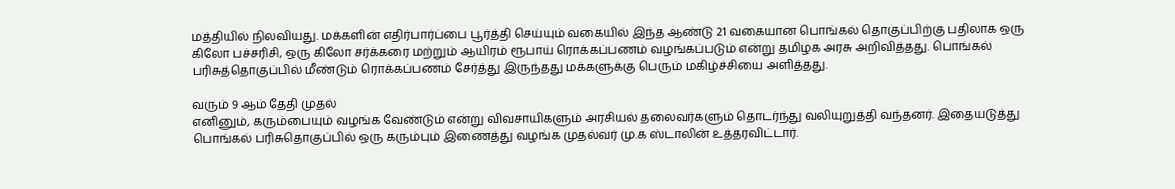மத்தியில் நிலவியது. மக்களின் எதிர்பார்ப்பை பூர்த்தி செய்யும் வகையில் இந்த ஆண்டு 21 வகையான பொங்கல் தொகுப்பிற்கு பதிலாக ஒரு கிலோ பச்சரிசி, ஒரு கிலோ சர்க்கரை மற்றும் ஆயிரம் ரூபாய் ரொக்கப்பணம் வழங்கப்படும் என்று தமிழக அரசு அறிவித்தது. பொங்கல் பரிசுத்தொகுப்பில் மீண்டும் ரொக்கப்பணம் சேர்த்து இருந்தது மக்களுக்கு பெரும் மகிழ்ச்சியை அளித்தது.

வரும் 9 ஆம் தேதி முதல்
எனினும், கரும்பையும் வழங்க வேண்டும் என்று விவசாயிகளும் அரசியல் தலைவர்களும் தொடர்ந்து வலியுறுத்தி வந்தனர். இதையடுத்து பொங்கல் பரிசுதொகுப்பில் ஒரு கரும்பும் இணைத்து வழங்க முதல்வர் மு.க ஸ்டாலின் உத்தரவிட்டார்.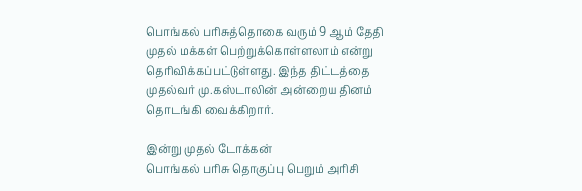பொங்கல் பரிசுத்தொகை வரும் 9 ஆம் தேதி முதல் மக்கள் பெற்றுக்கொள்ளலாம் என்று தெரிவிக்கப்பட்டுள்ளது. இந்த திட்டத்தை முதல்வர் மு.கஸ்டாலின் அன்றைய தினம் தொடங்கி வைக்கிறார்.

இன்று முதல் டோக்கன்
பொங்கல் பரிசு தொகுப்பு பெறும் அரிசி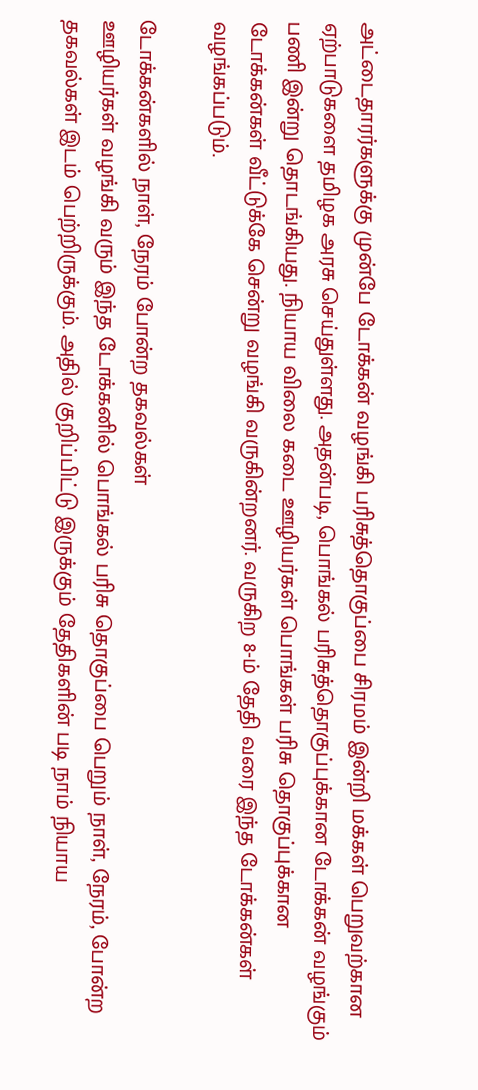அட்டைதாரர்களுக்கு முன்பே டோக்கன் வழங்கி பரிசுத்தொகுப்பை சிரமம் இன்றி மக்கள் பெறுவற்கான ஏற்பாடுகளை தமிழக அரசு செய்துள்ளது. அதன்படி, பொங்கல் பரிசுத்தொகுப்புக்கான டோக்கன் வழங்கும் பணி இன்று தொடங்கியது. நியாய விலை கடை ஊழியர்கள் பொங்கள் பரிசு தொகுப்புக்கான டோக்கன்கள் வீட்டுக்கே சென்று வழங்கி வருகின்றனர். வருகிற 8-ம் தேதி வரை இந்த டோக்கன்கள் வழங்கப்படும்.

டோக்கன்களில் நாள், நேரம் போன்ற தகவல்கள்
ஊழியர்கள் வழங்கி வரும் இந்த டோக்கனில் பொங்கல் பரிசு தொகுப்பை பெறும் நாள், நேரம், போன்ற தகவல்கள் இடம் பெற்றிருக்கும். அதில் குறிப்பிட்டு இருக்கும் தேதிகளின் படி நாம் நியாய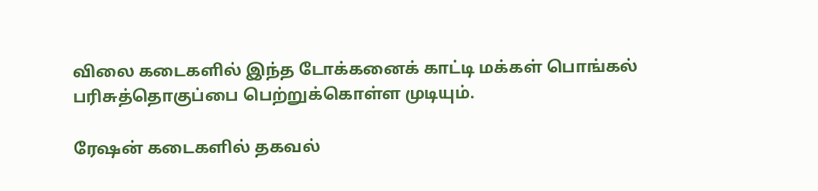விலை கடைகளில் இந்த டோக்கனைக் காட்டி மக்கள் பொங்கல் பரிசுத்தொகுப்பை பெற்றுக்கொள்ள முடியும்.

ரேஷன் கடைகளில் தகவல்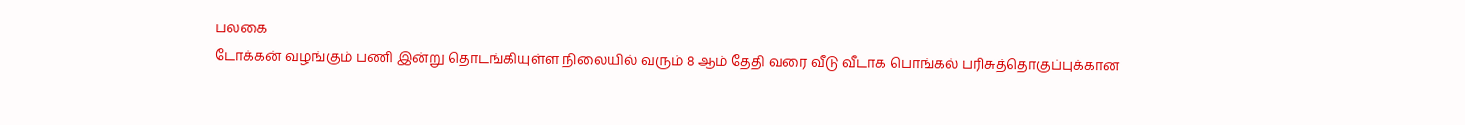பலகை
டோக்கன் வழங்கும் பணி இன்று தொடங்கியுள்ள நிலையில் வரும் 8 ஆம் தேதி வரை வீடு வீடாக பொங்கல் பரிசுத்தொகுப்புக்கான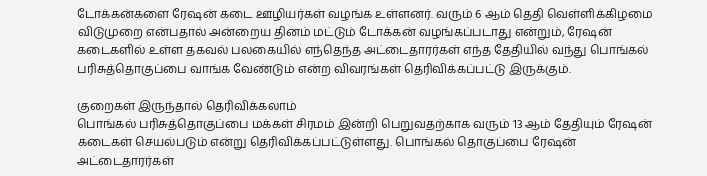டோக்கன்களை ரேஷன் கடை ஊழியர்கள் வழங்க உள்ளனர். வரும் 6 ஆம் தெதி வெள்ளிக்கிழமை விடுமுறை என்பதால் அன்றைய தினம் மட்டும் டோக்கன் வழங்கப்படாது என்றும், ரேஷன் கடைகளில் உள்ள தகவல் பலகையில் எந்தெந்த அட்டைதாரர்கள் எந்த தேதியில் வந்து பொங்கல் பரிசுத்தொகுப்பை வாங்க வேண்டும் என்ற விவரங்கள் தெரிவிக்கப்பட்டு இருக்கும்.

குறைகள் இருந்தால் தெரிவிக்கலாம்
பொங்கல் பரிசுத்தொகுப்பை மக்கள் சிரமம் இன்றி பெறுவதற்காக வரும் 13 ஆம் தேதியும் ரேஷன் கடைகள் செயல்படும் என்று தெரிவிக்கப்பட்டுள்ளது. பொங்கல் தொகுப்பை ரேஷன் அட்டைதாரர்கள்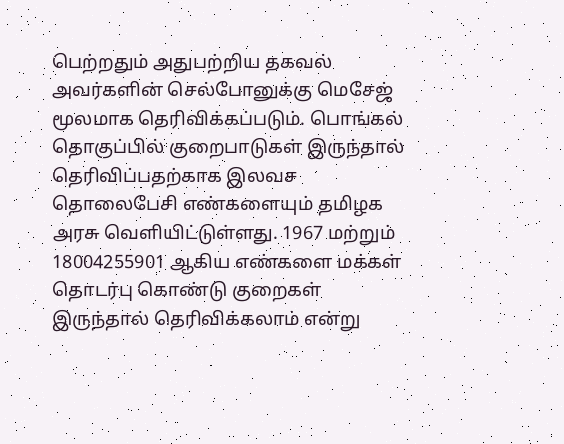பெற்றதும் அதுபற்றிய தகவல் அவர்களின் செல்போனுக்கு மெசேஜ் மூலமாக தெரிவிக்கப்படும். பொங்கல் தொகுப்பில் குறைபாடுகள் இருந்தால் தெரிவிப்பதற்காக இலவச தொலைபேசி எண்களையும் தமிழக அரசு வெளியிட்டுள்ளது. 1967 மற்றும் 18004255901 ஆகிய எண்களை மக்கள் தொடர்பு கொண்டு குறைகள் இருந்தால் தெரிவிக்கலாம் என்று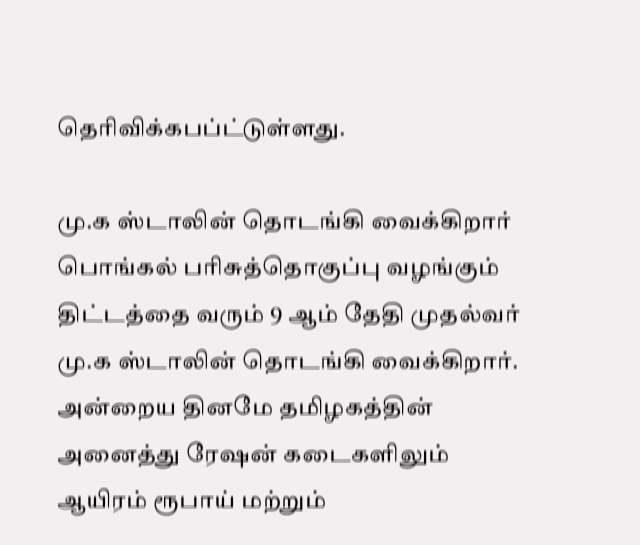தெரிவிக்கபப்ட்டுள்ளது.

மு.க ஸ்டாலின் தொடங்கி வைக்கிறார்
பொங்கல் பரிசுத்தொகுப்பு வழங்கும் திட்டத்தை வரும் 9 ஆம் தேதி முதல்வர் மு.க ஸ்டாலின் தொடங்கி வைக்கிறார். அன்றைய தினமே தமிழகத்தின் அனைத்து ரேஷன் கடைகளிலும் ஆயிரம் ரூபாய் மற்றும்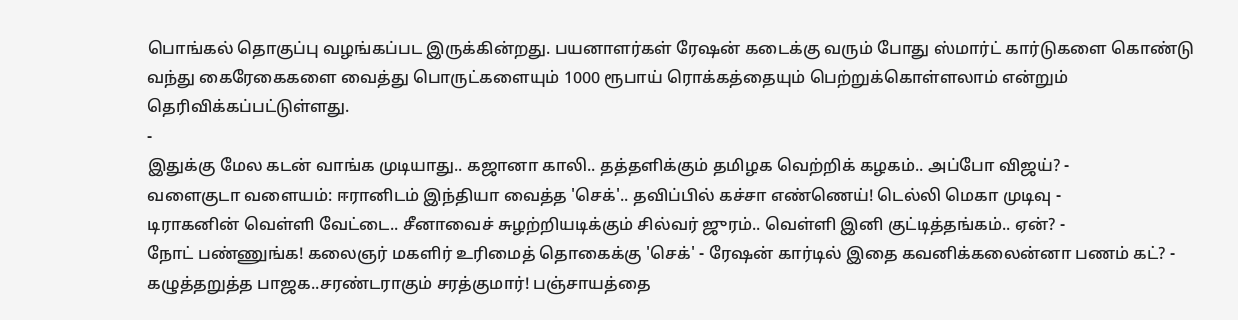பொங்கல் தொகுப்பு வழங்கப்பட இருக்கின்றது. பயனாளர்கள் ரேஷன் கடைக்கு வரும் போது ஸ்மார்ட் கார்டுகளை கொண்டு வந்து கைரேகைகளை வைத்து பொருட்களையும் 1000 ரூபாய் ரொக்கத்தையும் பெற்றுக்கொள்ளலாம் என்றும் தெரிவிக்கப்பட்டுள்ளது.
-
இதுக்கு மேல கடன் வாங்க முடியாது.. கஜானா காலி.. தத்தளிக்கும் தமிழக வெற்றிக் கழகம்.. அப்போ விஜய்? -
வளைகுடா வளையம்: ஈரானிடம் இந்தியா வைத்த 'செக்'.. தவிப்பில் கச்சா எண்ணெய்! டெல்லி மெகா முடிவு -
டிராகனின் வெள்ளி வேட்டை.. சீனாவைச் சுழற்றியடிக்கும் சில்வர் ஜுரம்.. வெள்ளி இனி குட்டித்தங்கம்.. ஏன்? -
நோட் பண்ணுங்க! கலைஞர் மகளிர் உரிமைத் தொகைக்கு 'செக்' - ரேஷன் கார்டில் இதை கவனிக்கலைன்னா பணம் கட்? -
கழுத்தறுத்த பாஜக..சரண்டராகும் சரத்குமார்! பஞ்சாயத்தை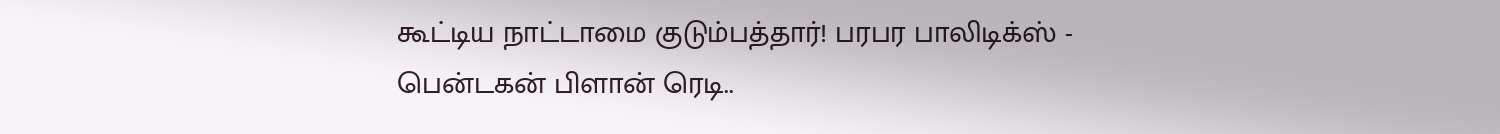கூட்டிய நாட்டாமை குடும்பத்தார்! பரபர பாலிடிக்ஸ் -
பென்டகன் பிளான் ரெடி..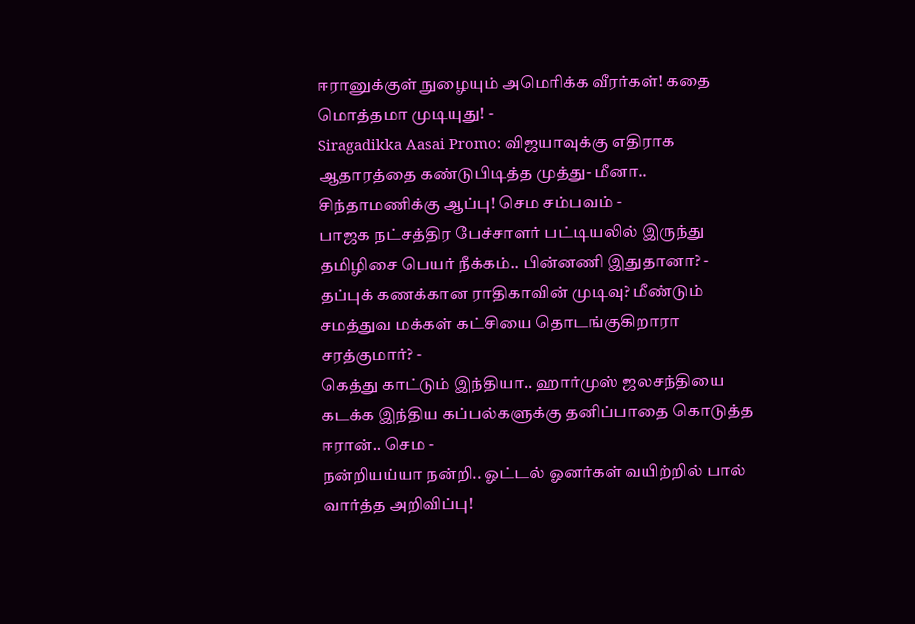ஈரானுக்குள் நுழையும் அமெரிக்க வீரர்கள்! கதை மொத்தமா முடியுது! -
Siragadikka Aasai Promo: விஜயாவுக்கு எதிராக ஆதாரத்தை கண்டுபிடித்த முத்து- மீனா.. சிந்தாமணிக்கு ஆப்பு! செம சம்பவம் -
பாஜக நட்சத்திர பேச்சாளர் பட்டியலில் இருந்து தமிழிசை பெயர் நீக்கம்.. பின்னணி இதுதானா? -
தப்புக் கணக்கான ராதிகாவின் முடிவு? மீண்டும் சமத்துவ மக்கள் கட்சியை தொடங்குகிறாரா சரத்குமார்? -
கெத்து காட்டும் இந்தியா.. ஹார்முஸ் ஜலசந்தியை கடக்க இந்திய கப்பல்களுக்கு தனிப்பாதை கொடுத்த ஈரான்.. செம -
நன்றியய்யா நன்றி.. ஓட்டல் ஓனர்கள் வயிற்றில் பால் வார்த்த அறிவிப்பு!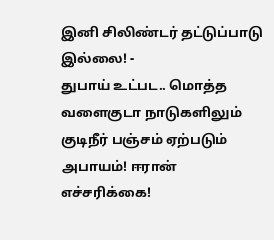இனி சிலிண்டர் தட்டுப்பாடு இல்லை! -
துபாய் உட்பட.. மொத்த வளைகுடா நாடுகளிலும் குடிநீர் பஞ்சம் ஏற்படும் அபாயம்! ஈரான் எச்சரிக்கை!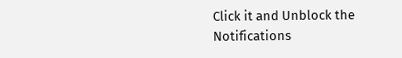Click it and Unblock the Notifications